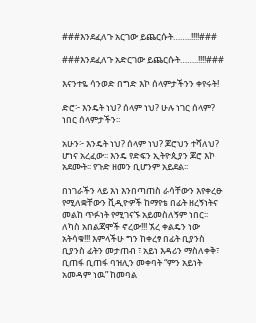###እንደፈለጉ አርገው ይጨርሱት……..!!!!###

###እንደፈለጉ አድርገው ይጨርሱት……..!!!!###

እናንተዬ ሳንወድ በግድ እኮ ሰላምታችንን ቀየሩት!

ድሮ፦ እንዴት ነህ? ሰላም ነህ? ሁሉ ነገር ሰላም? ነበር ሰላምታችን፡፡

አሁን፦ እንዴት ነህ? ሰላም ነህ? ጆሮህን ተሻለህ? ሆነና አረፈው፡፡ እንዴ የድፍን ኢትዮጲያን ጆሮ እኮ አደሙት፡፡ የጉድ ዘመን ቢሆንም አይደል፡፡

በነገራችን ላይ እነ እንበጣጠስ ራሳቸውን እየቀረፁ የሚለቋቸውን ቪዲዮዎች ከማየቴ በፊት ዘረኝነትና መልከ ጥፉነት የሚገናኙ አይመስለኝም ነበር፡፡ ለካስ አበልጃሞች ኖረው!!! ኧረ ቀልዴን ነው አትሳቁ!!! እምላችሁ ግን ከቀረፃ በፊት ቢያንስ ቢያንስ ፊትን መታጠብ ፣ አይነ እዳሪን ማስለቀቅ፣ ቢጠፋ ቢጠፋ ባዝሊን መቀባት “ምን አይነት አመዳም ነዉ” ከመባል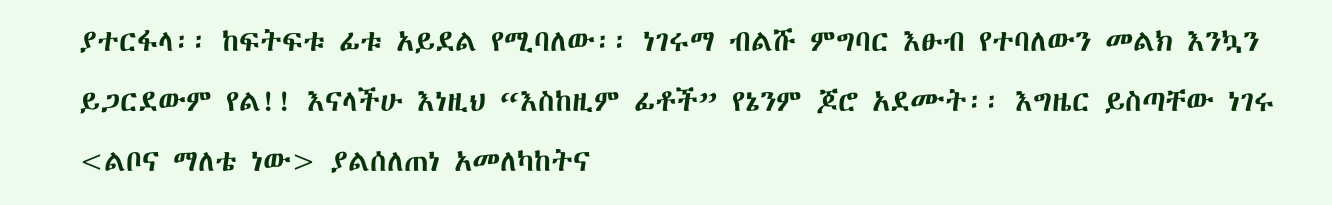ያተርፋላ፡፡ ከፍትፍቱ ፊቱ አይደል የሚባለው፡፡ ነገሩማ ብልሹ ምግባር እፁብ የተባለውን መልክ እንኳን ይጋርደውም የል!! እናላችሁ እነዚህ “እስከዚም ፊቶች” የኔንም ጆሮ አደሙት፡፡ እግዜር ይስጣቸው ነገሩ <ልቦና ማለቴ ነው> ያልሰለጠነ አመለካከትና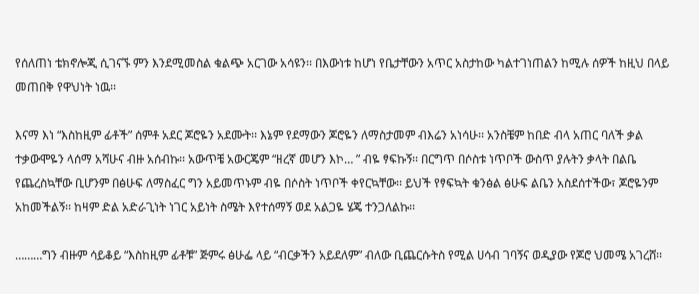የሰለጠነ ቴክኖሎጂ ሲገናኙ ምን እንደሚመስል ቁልጭ አርገው አሳዩን፡፡ በእውነቱ ከሆነ የቤታቸውን አጥር አስታከው ካልተገነጠልን ከሚሉ ሰዎች ከዚህ በላይ መጠበቅ የዋህነት ነዉ፡፡

እናማ እነ “እስከዚም ፊቶች” ሰምቶ አደር ጆሮዬን አደሙት፡፡ እኔም የደማውን ጆሮዬን ለማስታመም ብእሬን አነሳሁ፡፡ አንስቼም ከበድ ብላ አጠር ባለች ቃል ተቃውሞዬን ላሰማ አሻሁና ብዙ አሰብኩ፡፡ አውጥቼ አውርጄም “ዘረኛ መሆን እኮ… ” ብዬ ፃፍኩኝ፡፡ በርግጥ በሶስቱ ነጥቦች ውስጥ ያሉትን ቃላት በልቤ የጨረስኳቸው ቢሆንም በፅሁፍ ለማስፈር ግን አይመጥኑም ብዬ በሶስት ነጥቦች ቀየርኳቸው፡፡ ይህች የፃፍኳት ቁንፅል ፅሁፍ ልቤን አስደሰተችው፣ ጆሮዬንም አከመችልኝ፡፡ ከዛም ድል አድራጊነት ነገር አይነት ስሜት እየተሰማኝ ወደ አልጋዬ ሄጄ ተንጋለልኩ፡፡

………ግን ብዙም ሳይቆይ “እስከዚም ፊቶቹ” ጅምሩ ፅሁፌ ላይ “ብርቃችን አይደለም” ብለው ቢጨርሱትስ የሚል ሀሳብ ገባኝና ወዲያው የጆሮ ህመሜ አገረሸ፡፡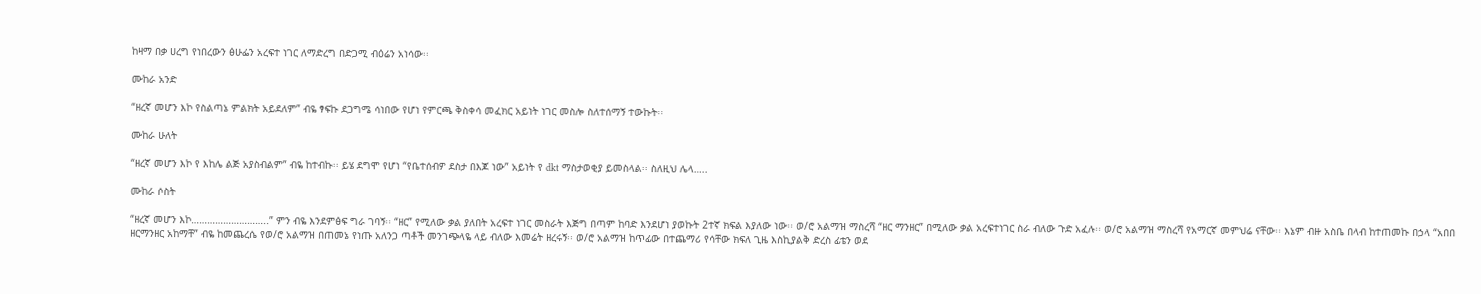ከዛማ በቃ ሀረግ የነበረውን ፅሁፌን አረፍተ ነገር ለማድረግ በድጋሚ ብዕሬን አነሳው፡፡

ሙከራ አንድ

“ዘረኛ መሆን እኮ የስልጣኔ ምልክት አይደለም” ብዬ ፃፍኩ ደጋግሜ ሳነበው የሆነ የምርጫ ቅስቀሳ መፈክር አይነት ነገር መስሎ ስለተሰማኝ ተውኩት፡፡

ሙከራ ሁለት

“ዘረኛ መሆን እኮ የ እከሌ ልጅ አያስብልም” ብዬ ከተብኩ፡፡ ይሄ ደግሞ የሆነ “የቤተሰብዎ ደስታ በእጆ ነው” አይነት የ dkt ማስታወቂያ ይመስላል፡፡ ስለዚህ ሌላ…..

ሙከራ ሶስት

“ዘረኛ መሆን እኮ………………………..” ምን ብዬ እንደምፅፍ ግራ ገባኝ፡፡ “ዘር” የሚለው ቃል ያለበት አረፍተ ነገር መስራት እጅግ በጣም ከባድ እንደሆነ ያወኩት 2ተኛ ክፍል እያለው ነው፡፡ ወ/ሮ አልማዝ ማስረሻ “ዘር ማንዘር” በሚለው ቃል አረፍተነገር ስራ ብለው ጉድ አፈሉ፡፡ ወ/ሮ አልማዝ ማስረሻ የአማርኛ መምህሬ ናቸው፡፡ እኔም ብዙ አስቤ በላብ ከተጠመኩ በኃላ “አበበ ዘርማንዘር አከማቸ” ብዬ ከመጨረሴ የወ/ሮ አልማዝ በጠመኔ የነጡ አለንጋ ጣቶች መንገጭላዬ ላይ ብለው እመሬት ዘረሩኝ፡፡ ወ/ሮ አልማዝ ከጥፊው በተጨማሪ የሳቸው ክፍለ ጊዜ እስኪያልቅ ድረስ ፊቴን ወደ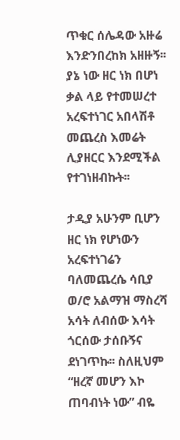ጥቁር ሰሌዳው አዙሬ እንድንበረከክ አዘዙኝ፡፡ ያኔ ነው ዘር ነክ በሆነ ቃል ላይ የተመሠረተ አረፍተነገር አበላሽቶ መጨረስ እመሬት ሊያዘርር እንደሚችል የተገነዘብኩት፡፡

ታዲያ አሁንም ቢሆን ዘር ነክ የሆነውን አረፍተነገሬን ባለመጨረሴ ሳቢያ ወ/ሮ አልማዝ ማስረሻ አሳት ለብሰው እሳት ጎርሰው ታሰቡኝና ደነገጥኩ፡፡ ስለዚህም “ዘረኛ መሆን እኮ ጠባብነት ነው” ብዬ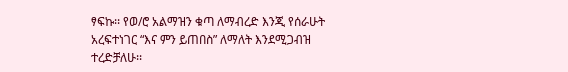ፃፍኩ፡፡ የወ/ሮ አልማዝን ቁጣ ለማብረድ እንጂ የሰራሁት አረፍተነገር “እና ምን ይጠበስ” ለማለት እንደሚጋብዝ ተረድቻለሁ፡፡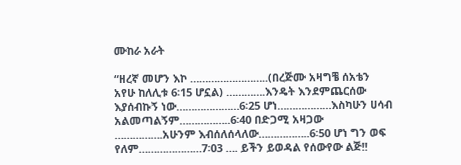ሙከራ አራት

“ዘረኛ መሆን እኮ ……………………..(በረጅሙ አዛግቼ ሰአቴን አየሁ ከለሊቱ 6፡15 ሆኗል) ………….እንዴት እንደምጨርሰው እያሰብኩኝ ነው…………………6፡25 ሆነ………………እስካሁን ሀሳብ አልመጣልኝም……………..6፡40 በድጋሚ አዛጋው …………….አሁንም እብሰለሰላለው……………..6፡50 ሆነ ግን ወፍ የለም…………………7፡03 …. ይችን ይወዳል የሰውየው ልጅ!!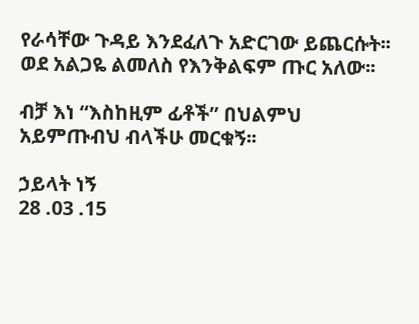የራሳቸው ጉዳይ እንደፈለጉ አድርገው ይጨርሱት፡፡ ወደ አልጋዬ ልመለስ የእንቅልፍም ጡር አለው፡፡

ብቻ እነ “እስከዚም ፊቶች” በህልምህ አይምጡብህ ብላችሁ መርቁኝ፡፡

ኃይላት ነኝ
28 .03 .15